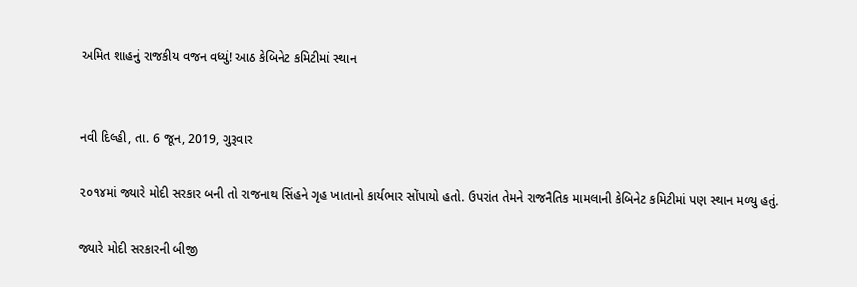અમિત શાહનું રાજકીય વજન વધ્યું! આઠ કેબિનેટ કમિટીમાં સ્થાન


નવી દિલ્હી, તા. 6 જૂન, 2019, ગુરૂવાર

૨૦૧૪માં જ્યારે મોદી સરકાર બની તો રાજનાથ સિંહને ગૃહ ખાતાનો કાર્યભાર સોંપાયો હતો. ઉપરાંત તેમને રાજનૈતિક મામલાની કેબિનેટ કમિટીમાં પણ સ્થાન મળ્યુ હતું.

જ્યારે મોદી સરકારની બીજી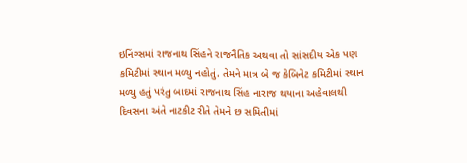ઇનિંગ્સમાં રાજનાથ સિંહને રાજનૈતિક અથવા તો સાંસદીય એક પણ કમિટીમાં સ્થાન મળ્યુ નહોતું. તેમને માત્ર બે જ કેબિનેટ કમિટીમાં સ્થાન મળ્યુ હતું પરંતુ બાદમાં રાજનાથ સિંહ નારાજ થયાના અહેવાલથી દિવસના અંતે નાટકીટ રીતે તેમને છ સમિતીમાં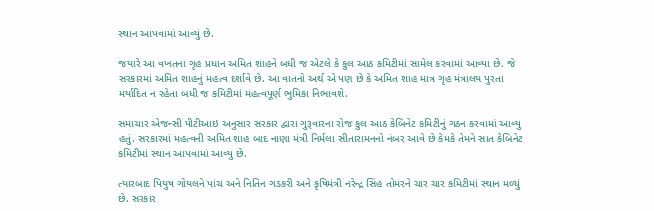સ્થાન આપવામાં આવ્યું છે.

જયારે આ વખતના ગૃહ પ્રધાન અમિત શાહને બધી જ એટલે કે કુલ આઠ કમિટીમાં સામેલ કરવામાં આવ્યા છે. જે સરકારમાં અમિત શાહનું મહત્વ દર્શાવે છે. આ વાતનો અર્થ એ પણ છે કે અમિત શાહ માત્ર ગૃહ મંત્રાલય પુરતા મર્યાદિત ન રહેતા બધી જ કમિટીમાં મહત્વપૂર્ણ ભુમિકા નિભાવશે.

સમાચાર એજન્સી પીટીઆઇ અનુસાર સરકાર દ્વારા ગુરૂવારના રોજ કુલ આઠ કેબિનેટ કમિટીનું ગઠન કરવામાં આવ્યુ હતું. સરકારમાં મહત્વની અમિત શાહ બાદ નાણા મંત્રી નિર્મલા સીતારામનનો નંબર આવે છે કેમકે તેમને સાત કેબિનેટ કમિટીમાં સ્થાન આપવામાં આવ્યુ છે.

ત્યારબાદ પિયુષ ગોયલને પાંચ અને નિતિન ગડકરી અને કૃષિમંત્રી નરેન્દ્ર સિંહ તોમરને ચાર ચાર કમિટીમાં સ્થાન મળ્યું છે. સરકાર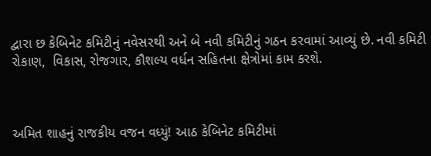દ્વારા છ કેબિનેટ કમિટીનું નવેસરથી અને બે નવી કમિટીનું ગઠન કરવામાં આવ્યું છે. નવી કમિટી રોકાણ,  વિકાસ, રોજગાર, કૌશલ્ય વર્ધન સહિતના ક્ષેત્રોમાં કામ કરશે.



અમિત શાહનું રાજકીય વજન વધ્યું! આઠ કેબિનેટ કમિટીમાં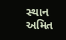સ્થાન અમિત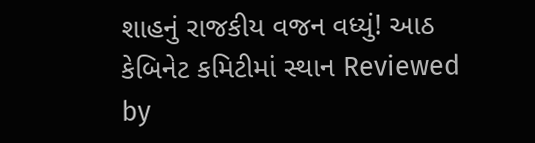શાહનું રાજકીય વજન વધ્યું! આઠ કેબિનેટ કમિટીમાં સ્થાન Reviewed by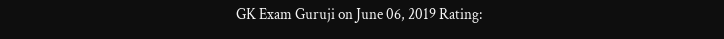GK Exam Guruji on June 06, 2019 Rating: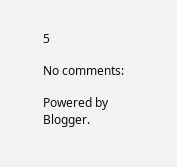5

No comments:

Powered by Blogger.